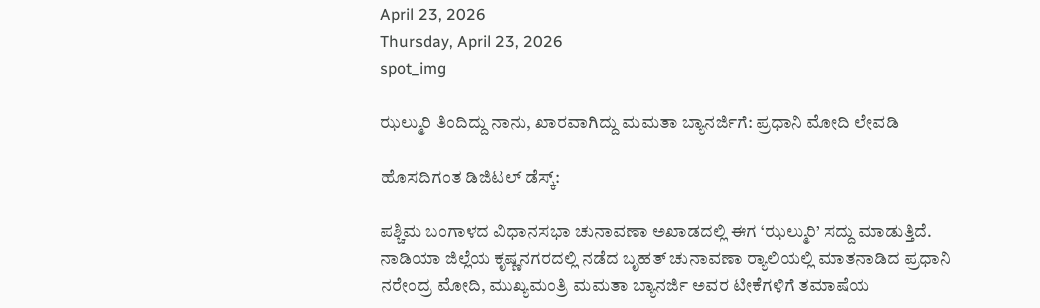April 23, 2026
Thursday, April 23, 2026
spot_img

ಝಲ್ಮುರಿ ತಿಂದಿದ್ದು ನಾನು, ಖಾರವಾಗಿದ್ದು ಮಮತಾ ಬ್ಯಾನರ್ಜಿಗೆ: ಪ್ರಧಾನಿ ಮೋದಿ ಲೇವಡಿ

ಹೊಸದಿಗಂತ ಡಿಜಿಟಲ್ ಡೆಸ್ಕ್:

ಪಶ್ಚಿಮ ಬಂಗಾಳದ ವಿಧಾನಸಭಾ ಚುನಾವಣಾ ಅಖಾಡದಲ್ಲಿ ಈಗ ‘ಝಲ್ಮುರಿ’ ಸದ್ದು ಮಾಡುತ್ತಿದೆ. ನಾಡಿಯಾ ಜಿಲ್ಲೆಯ ಕೃಷ್ಣನಗರದಲ್ಲಿ ನಡೆದ ಬೃಹತ್ ಚುನಾವಣಾ ರ‍್ಯಾಲಿಯಲ್ಲಿ ಮಾತನಾಡಿದ ಪ್ರಧಾನಿ ನರೇಂದ್ರ ಮೋದಿ, ಮುಖ್ಯಮಂತ್ರಿ ಮಮತಾ ಬ್ಯಾನರ್ಜಿ ಅವರ ಟೀಕೆಗಳಿಗೆ ತಮಾಷೆಯ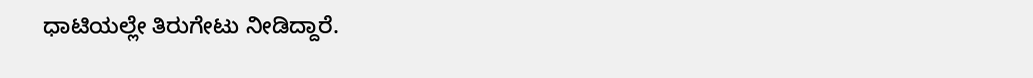ಧಾಟಿಯಲ್ಲೇ ತಿರುಗೇಟು ನೀಡಿದ್ದಾರೆ.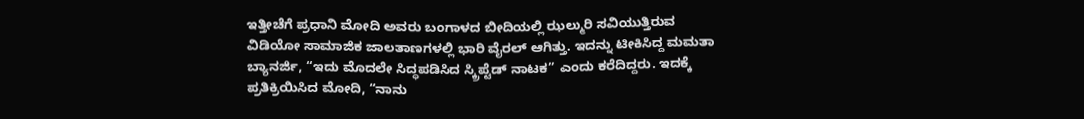ಇತ್ತೀಚೆಗೆ ಪ್ರಧಾನಿ ಮೋದಿ ಅವರು ಬಂಗಾಳದ ಬೀದಿಯಲ್ಲಿ ಝಲ್ಮುರಿ ಸವಿಯುತ್ತಿರುವ ವಿಡಿಯೋ ಸಾಮಾಜಿಕ ಜಾಲತಾಣಗಳಲ್ಲಿ ಭಾರಿ ವೈರಲ್ ಆಗಿತ್ತು. ಇದನ್ನು ಟೀಕಿಸಿದ್ದ ಮಮತಾ ಬ್ಯಾನರ್ಜಿ, “ಇದು ಮೊದಲೇ ಸಿದ್ಧಪಡಿಸಿದ ಸ್ಕ್ರಿಪ್ಟೆಡ್ ನಾಟಕ” ಎಂದು ಕರೆದಿದ್ದರು. ಇದಕ್ಕೆ ಪ್ರತಿಕ್ರಿಯಿಸಿದ ಮೋದಿ, “ನಾನು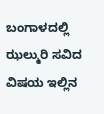ಬಂಗಾಳದಲ್ಲಿ ಝಲ್ಮುರಿ ಸವಿದ ವಿಷಯ ಇಲ್ಲಿನ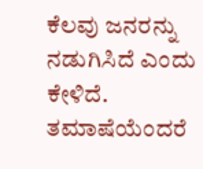ಕೆಲವು ಜನರನ್ನು ನಡುಗಿಸಿದೆ ಎಂದು ಕೇಳಿದೆ. ತಮಾಷೆಯೆಂದರೆ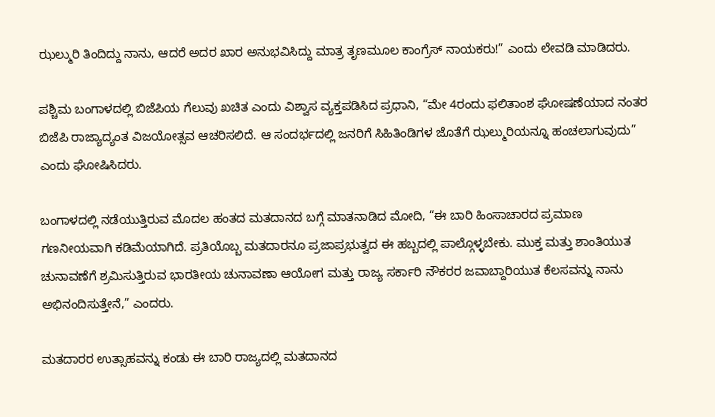ಝಲ್ಮುರಿ ತಿಂದಿದ್ದು ನಾನು, ಆದರೆ ಅದರ ಖಾರ ಅನುಭವಿಸಿದ್ದು ಮಾತ್ರ ತೃಣಮೂಲ ಕಾಂಗ್ರೆಸ್ ನಾಯಕರು!” ಎಂದು ಲೇವಡಿ ಮಾಡಿದರು.

ಪಶ್ಚಿಮ ಬಂಗಾಳದಲ್ಲಿ ಬಿಜೆಪಿಯ ಗೆಲುವು ಖಚಿತ ಎಂದು ವಿಶ್ವಾಸ ವ್ಯಕ್ತಪಡಿಸಿದ ಪ್ರಧಾನಿ, “ಮೇ 4ರಂದು ಫಲಿತಾಂಶ ಘೋಷಣೆಯಾದ ನಂತರ ಬಿಜೆಪಿ ರಾಜ್ಯಾದ್ಯಂತ ವಿಜಯೋತ್ಸವ ಆಚರಿಸಲಿದೆ. ಆ ಸಂದರ್ಭದಲ್ಲಿ ಜನರಿಗೆ ಸಿಹಿತಿಂಡಿಗಳ ಜೊತೆಗೆ ಝಲ್ಮುರಿಯನ್ನೂ ಹಂಚಲಾಗುವುದು” ಎಂದು ಘೋಷಿಸಿದರು.

ಬಂಗಾಳದಲ್ಲಿ ನಡೆಯುತ್ತಿರುವ ಮೊದಲ ಹಂತದ ಮತದಾನದ ಬಗ್ಗೆ ಮಾತನಾಡಿದ ಮೋದಿ, “ಈ ಬಾರಿ ಹಿಂಸಾಚಾರದ ಪ್ರಮಾಣ ಗಣನೀಯವಾಗಿ ಕಡಿಮೆಯಾಗಿದೆ. ಪ್ರತಿಯೊಬ್ಬ ಮತದಾರನೂ ಪ್ರಜಾಪ್ರಭುತ್ವದ ಈ ಹಬ್ಬದಲ್ಲಿ ಪಾಲ್ಗೊಳ್ಳಬೇಕು. ಮುಕ್ತ ಮತ್ತು ಶಾಂತಿಯುತ ಚುನಾವಣೆಗೆ ಶ್ರಮಿಸುತ್ತಿರುವ ಭಾರತೀಯ ಚುನಾವಣಾ ಆಯೋಗ ಮತ್ತು ರಾಜ್ಯ ಸರ್ಕಾರಿ ನೌಕರರ ಜವಾಬ್ದಾರಿಯುತ ಕೆಲಸವನ್ನು ನಾನು ಅಭಿನಂದಿಸುತ್ತೇನೆ,” ಎಂದರು.

ಮತದಾರರ ಉತ್ಸಾಹವನ್ನು ಕಂಡು ಈ ಬಾರಿ ರಾಜ್ಯದಲ್ಲಿ ಮತದಾನದ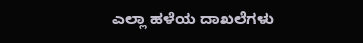ಎಲ್ಲಾ ಹಳೆಯ ದಾಖಲೆಗಳು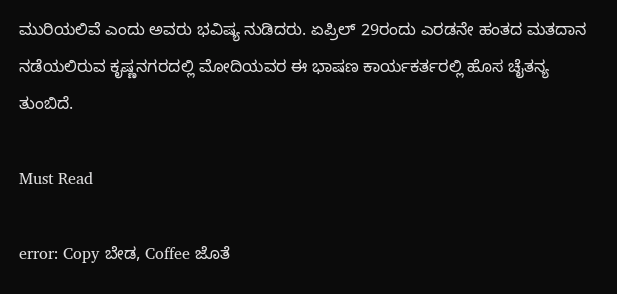ಮುರಿಯಲಿವೆ ಎಂದು ಅವರು ಭವಿಷ್ಯ ನುಡಿದರು. ಏಪ್ರಿಲ್ 29ರಂದು ಎರಡನೇ ಹಂತದ ಮತದಾನ ನಡೆಯಲಿರುವ ಕೃಷ್ಣನಗರದಲ್ಲಿ ಮೋದಿಯವರ ಈ ಭಾಷಣ ಕಾರ್ಯಕರ್ತರಲ್ಲಿ ಹೊಸ ಚೈತನ್ಯ ತುಂಬಿದೆ.

Must Read

error: Copy ಬೇಡ, Coffee ಜೊತೆ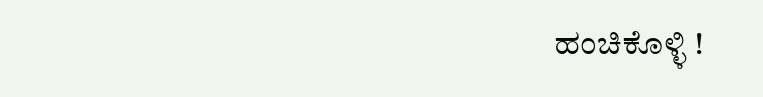ಹಂಚಿಕೊಳ್ಳಿ !